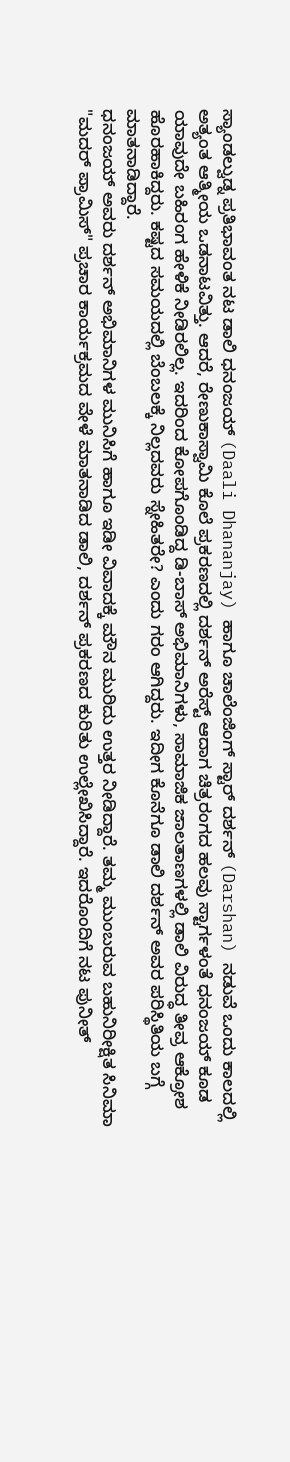ಸ್ಯಾಂಡಲ್ವುಡ್ನ ಪ್ರತಿಭಾವಂತ ನಟ ಡಾಲಿ ಧನಂಜಯ್ (Daali Dhananjay) ಹಾಗೂ ಚಾಲೆಂಜಿಂಗ್ ಸ್ಟಾರ್ ದರ್ಶನ್ (Darshan) ನಡುವೆ ಒಂದು ಕಾಲದಲ್ಲಿ ಅತ್ಯಂತ ಆತ್ಮೀಯ ಒಡನಾಟವಿತ್ತು. ಆದರೆ, ರೇಣುಕಾಸ್ವಾಮಿ ಕೊಲೆ ಪ್ರಕರಣದಲ್ಲಿ ದರ್ಶನ್ ಅರೆಸ್ಟ್ ಆದಾಗ ಚಿತ್ರರಂಗದ ಹಲವು ಸ್ಟಾರ್ಗಳಂತೆ ಧನಂಜಯ್ ಕೂಡ ಯಾವುದೇ ಬಹಿರಂಗ ಹೇಳಿಕೆ ನೀಡಿರಲಿಲ್ಲ. ಇದರಿಂದ ಕೋಪಗೊಂಡಿದ್ದ ಡಿ-ಬಾಸ್ ಅಭಿಮಾನಿಗಳು, ಸಾಮಾಜಿಕ ಜಾಲತಾಣಗಳಲ್ಲಿ ಡಾಲಿ ವಿರುದ್ಧ ತೀವ್ರ ಆಕ್ರೋಶ ಹೊರಹಾಕಿದ್ದರು. ಕಷ್ಟದ ಸಮಯದಲ್ಲಿ ಬೆಂಬಲಕ್ಕೆ ನಿಲ್ಲದವರು ಸ್ನೇಹಿತರೇ? ಎಂದು ಗರಂ ಆಗಿದ್ದರು. ಇದೀಗ ಕೊನೆಗೂ ಡಾಲಿ ದರ್ಶನ್ ಅವರ ಪರಿಸ್ಥಿತಿಯ ಬಗ್ಗೆ ಮಾತನಾಡಿದ್ದಾರೆ.
ಧನಂಜಯ್ ಅವರು ದರ್ಶನ್ ಅಭಿಮಾನಿಗಳ ಮುನಿಸಿಗೆ ಹಾಗೂ ಇಡೀ ವಿವಾದಕ್ಕೆ ಮೌನ ಮುರಿದು ಉತ್ತರ ನೀಡಿದ್ದಾರೆ. ತಮ್ಮ ಮುಂಬರುವ ಬಹುನಿರೀಕ್ಷಿತ ಸಿನಿಮಾ "ಮದರ್ ಪ್ರಾಮಿಸ್" ಪ್ರಚಾರ ಕಾರ್ಯಕ್ರಮದ ವೇಳೆ ಮಾತನಾಡಿದ ಡಾಲಿ, ದರ್ಶನ್ ಪ್ರಕರಣದ ಕುರಿತು ಉಲ್ಲೇಖಿಸಿದ್ದಾರೆ. ಇದರೊಂದಿಗೆ ನಟ ಪುನೀತ್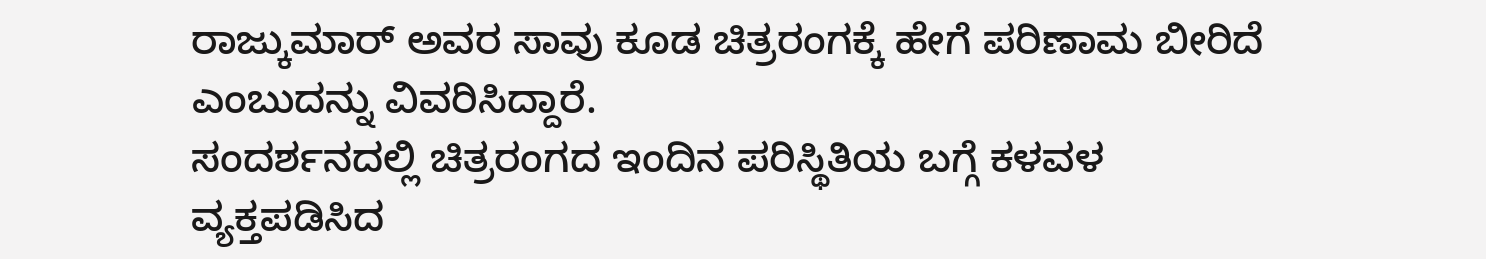ರಾಜ್ಕುಮಾರ್ ಅವರ ಸಾವು ಕೂಡ ಚಿತ್ರರಂಗಕ್ಕೆ ಹೇಗೆ ಪರಿಣಾಮ ಬೀರಿದೆ ಎಂಬುದನ್ನು ವಿವರಿಸಿದ್ದಾರೆ.
ಸಂದರ್ಶನದಲ್ಲಿ ಚಿತ್ರರಂಗದ ಇಂದಿನ ಪರಿಸ್ಥಿತಿಯ ಬಗ್ಗೆ ಕಳವಳ ವ್ಯಕ್ತಪಡಿಸಿದ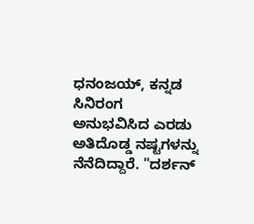ಧನಂಜಯ್, ಕನ್ನಡ ಸಿನಿರಂಗ ಅನುಭವಿಸಿದ ಎರಡು ಅತಿದೊಡ್ಡ ನಷ್ಟಗಳನ್ನು ನೆನೆದಿದ್ದಾರೆ. "ದರ್ಶನ್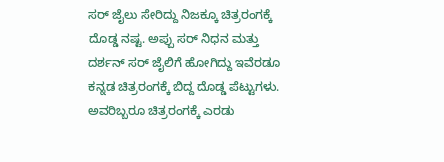ಸರ್ ಜೈಲು ಸೇರಿದ್ದು ನಿಜಕ್ಕೂ ಚಿತ್ರರಂಗಕ್ಕೆ ದೊಡ್ಡ ನಷ್ಟ. ಅಪ್ಪು ಸರ್ ನಿಧನ ಮತ್ತು ದರ್ಶನ್ ಸರ್ ಜೈಲಿಗೆ ಹೋಗಿದ್ದು ಇವೆರಡೂ ಕನ್ನಡ ಚಿತ್ರರಂಗಕ್ಕೆ ಬಿದ್ದ ದೊಡ್ಡ ಪೆಟ್ಟುಗಳು. ಅವರಿಬ್ಬರೂ ಚಿತ್ರರಂಗಕ್ಕೆ ಎರಡು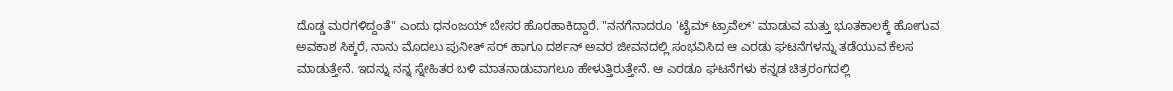ದೊಡ್ಡ ಮರಗಳಿದ್ದಂತೆ" ಎಂದು ಧನಂಜಯ್ ಬೇಸರ ಹೊರಹಾಕಿದ್ದಾರೆ. "ನನಗೆನಾದರೂ 'ಟೈಮ್ ಟ್ರಾವೆಲ್' ಮಾಡುವ ಮತ್ತು ಭೂತಕಾಲಕ್ಕೆ ಹೋಗುವ ಅವಕಾಶ ಸಿಕ್ಕರೆ, ನಾನು ಮೊದಲು ಪುನೀತ್ ಸರ್ ಹಾಗೂ ದರ್ಶನ್ ಅವರ ಜೀವನದಲ್ಲಿ ಸಂಭವಿಸಿದ ಆ ಎರಡು ಘಟನೆಗಳನ್ನು ತಡೆಯುವ ಕೆಲಸ ಮಾಡುತ್ತೇನೆ. ಇದನ್ನು ನನ್ನ ಸ್ನೇಹಿತರ ಬಳಿ ಮಾತನಾಡುವಾಗಲೂ ಹೇಳುತ್ತಿರುತ್ತೇನೆ. ಆ ಎರಡೂ ಘಟನೆಗಳು ಕನ್ನಡ ಚಿತ್ರರಂಗದಲ್ಲಿ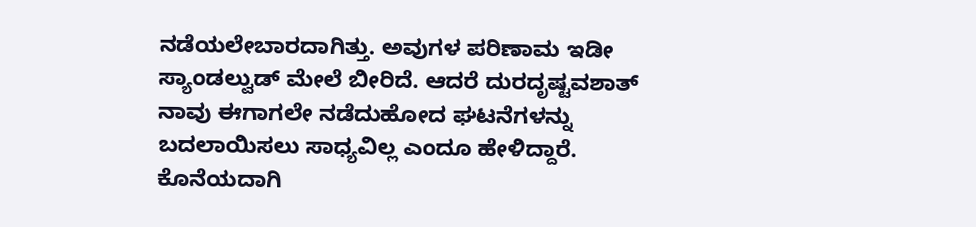ನಡೆಯಲೇಬಾರದಾಗಿತ್ತು. ಅವುಗಳ ಪರಿಣಾಮ ಇಡೀ ಸ್ಯಾಂಡಲ್ವುಡ್ ಮೇಲೆ ಬೀರಿದೆ. ಆದರೆ ದುರದೃಷ್ಟವಶಾತ್ ನಾವು ಈಗಾಗಲೇ ನಡೆದುಹೋದ ಘಟನೆಗಳನ್ನು ಬದಲಾಯಿಸಲು ಸಾಧ್ಯವಿಲ್ಲ ಎಂದೂ ಹೇಳಿದ್ದಾರೆ. ಕೊನೆಯದಾಗಿ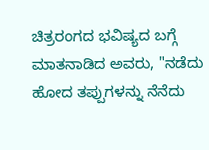ಚಿತ್ರರಂಗದ ಭವಿಷ್ಯದ ಬಗ್ಗೆ ಮಾತನಾಡಿದ ಅವರು, "ನಡೆದು ಹೋದ ತಪ್ಪುಗಳನ್ನು ನೆನೆದು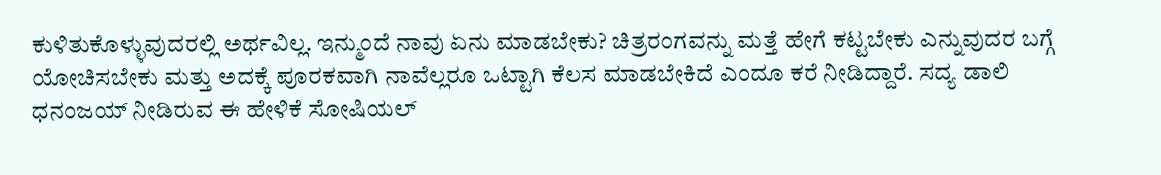ಕುಳಿತುಕೊಳ್ಳುವುದರಲ್ಲಿ ಅರ್ಥವಿಲ್ಲ. ಇನ್ಮುಂದೆ ನಾವು ಏನು ಮಾಡಬೇಕು? ಚಿತ್ರರಂಗವನ್ನು ಮತ್ತೆ ಹೇಗೆ ಕಟ್ಟಬೇಕು ಎನ್ನುವುದರ ಬಗ್ಗೆ ಯೋಚಿಸಬೇಕು ಮತ್ತು ಅದಕ್ಕೆ ಪೂರಕವಾಗಿ ನಾವೆಲ್ಲರೂ ಒಟ್ಟಾಗಿ ಕೆಲಸ ಮಾಡಬೇಕಿದೆ ಎಂದೂ ಕರೆ ನೀಡಿದ್ದಾರೆ. ಸದ್ಯ ಡಾಲಿ ಧನಂಜಯ್ ನೀಡಿರುವ ಈ ಹೇಳಿಕೆ ಸೋಷಿಯಲ್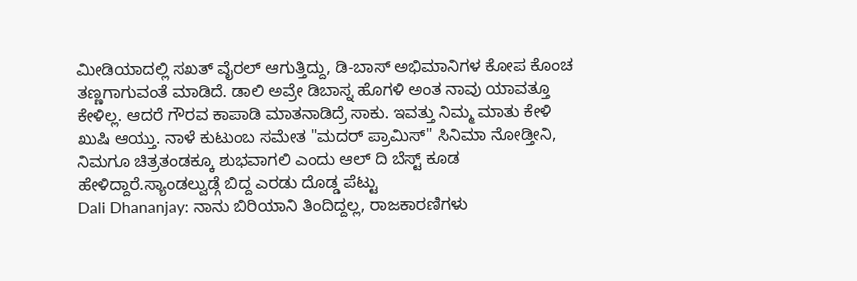ಮೀಡಿಯಾದಲ್ಲಿ ಸಖತ್ ವೈರಲ್ ಆಗುತ್ತಿದ್ದು, ಡಿ-ಬಾಸ್ ಅಭಿಮಾನಿಗಳ ಕೋಪ ಕೊಂಚ ತಣ್ಣಗಾಗುವಂತೆ ಮಾಡಿದೆ. ಡಾಲಿ ಅವ್ರೇ ಡಿಬಾಸ್ನ ಹೊಗಳಿ ಅಂತ ನಾವು ಯಾವತ್ತೂ ಕೇಳಿಲ್ಲ. ಆದರೆ ಗೌರವ ಕಾಪಾಡಿ ಮಾತನಾಡಿದ್ರೆ ಸಾಕು. ಇವತ್ತು ನಿಮ್ಮ ಮಾತು ಕೇಳಿ ಖುಷಿ ಆಯ್ತು. ನಾಳೆ ಕುಟುಂಬ ಸಮೇತ "ಮದರ್ ಪ್ರಾಮಿಸ್" ಸಿನಿಮಾ ನೋಡ್ತೀನಿ, ನಿಮಗೂ ಚಿತ್ರತಂಡಕ್ಕೂ ಶುಭವಾಗಲಿ ಎಂದು ಆಲ್ ದಿ ಬೆಸ್ಟ್ ಕೂಡ ಹೇಳಿದ್ದಾರೆ.ಸ್ಯಾಂಡಲ್ವುಡ್ಗೆ ಬಿದ್ದ ಎರಡು ದೊಡ್ಡ ಪೆಟ್ಟು
Dali Dhananjay: ನಾನು ಬಿರಿಯಾನಿ ತಿಂದಿದ್ದಲ್ಲ, ರಾಜಕಾರಣಿಗಳು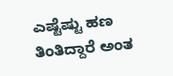ಎಷ್ಟೆಷ್ಟು ಹಣ ತಿಂತಿದ್ದಾರೆ ಅಂತ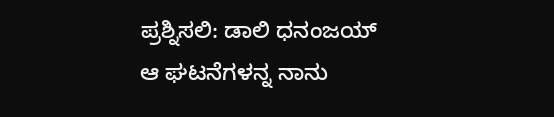ಪ್ರಶ್ನಿಸಲಿ: ಡಾಲಿ ಧನಂಜಯ್
ಆ ಘಟನೆಗಳನ್ನ ನಾನು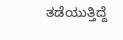ತಡೆಯುತ್ತಿದ್ದೆ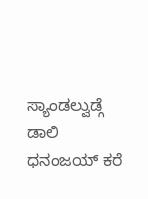ಸ್ಯಾಂಡಲ್ವುಡ್ಗೆ ಡಾಲಿ ಧನಂಜಯ್ ಕರೆ